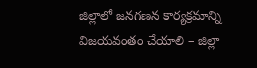జిల్లాలో జనగణన కార్యక్రమాన్ని విజయవంతం చేయాలి – జిల్లా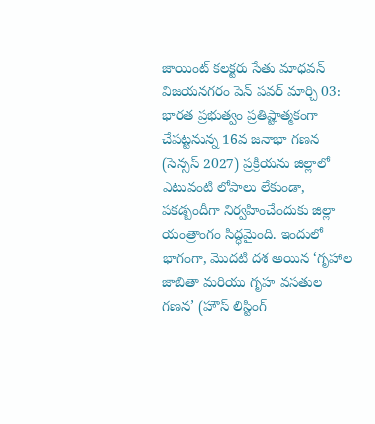జాయింట్ కలక్టరు సేతు మాధవన్
విజయనగరం పెన్ పవర్ మార్చి 03: భారత ప్రభుత్వం ప్రతిష్టాత్మకంగా చేపట్టనున్న 16వ జనాభా గణన (సెన్సస్ 2027) ప్రక్రియను జిల్లాలో ఎటువంటి లోపాలు లేకుండా, పకడ్బందీగా నిర్వహించేందుకు జిల్లా యంత్రాంగం సిద్ధమైంది. ఇందులో భాగంగా, మొదటి దశ అయిన ‘గృహాల జాబితా మరియు గృహ వసతుల గణన’ (హౌస్ లిస్టింగ్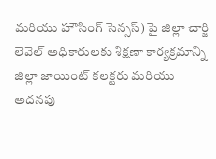మరియు హౌసింగ్ సెన్సస్) పై జిల్లా చార్జి లెవెల్ అధికారులకు శిక్షణా కార్యక్రమాన్ని జిల్లా జాయింట్ కలక్టరు మరియు అదనపు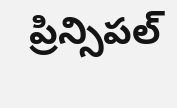ప్రిన్సిపల్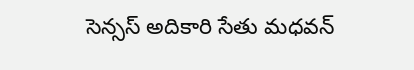సెన్సస్ అదికారి సేతు మధవన్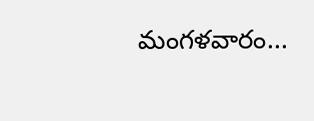మంగళవారం...